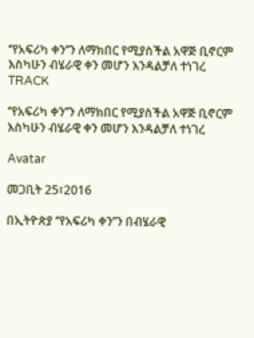‘’የአፍሪካ ቀን’’ን ለማክበር የሚያስችል አዋጅ ቢኖርም  እስካሁን ብሄራዊ ቀን መሆን እንዳልቻለ ተነገረ
TRACK

‘’የአፍሪካ ቀን’’ን ለማክበር የሚያስችል አዋጅ ቢኖርም እስካሁን ብሄራዊ ቀን መሆን እንዳልቻለ ተነገረ

Avatar

መጋቢት 25፣2016

በኢትዮጵያ ‘’የአፍሪካ ቀን’’ን በብሄራዊ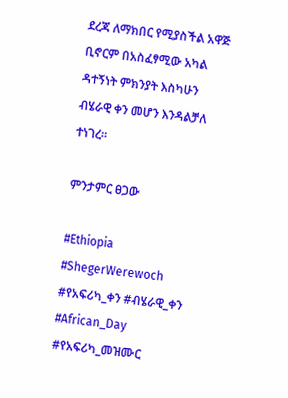ደረጃ ለማክበር የሚያስችል አዋጅ ቢኖርም በአስፈፃሚው አካል ዳተኝነት ምክንያት እስካሁን ብሄራዊ ቀን መሆን እንዳልቻለ ተነገረ፡፡

ምንታምር ፀጋው

#Ethiopia #ShegerWerewoch #የአፍሪካ_ቀን #ብሄራዊ_ቀን #African_Day #የአፍሪካ_መዝሙር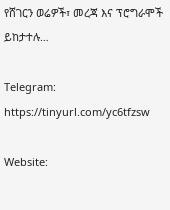የሸገርን ወሬዎች፣ መረጃ እና ፕሮግራሞች ይከታተሉ…

Telegram: https://tinyurl.com/yc6tfzsw

Website: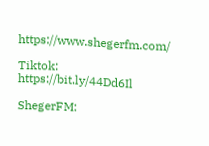https://www.shegerfm.com/

Tiktok: https://bit.ly/44Dd6Il

ShegerFM: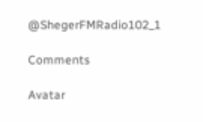@ShegerFMRadio102_1

Comments

Avatar